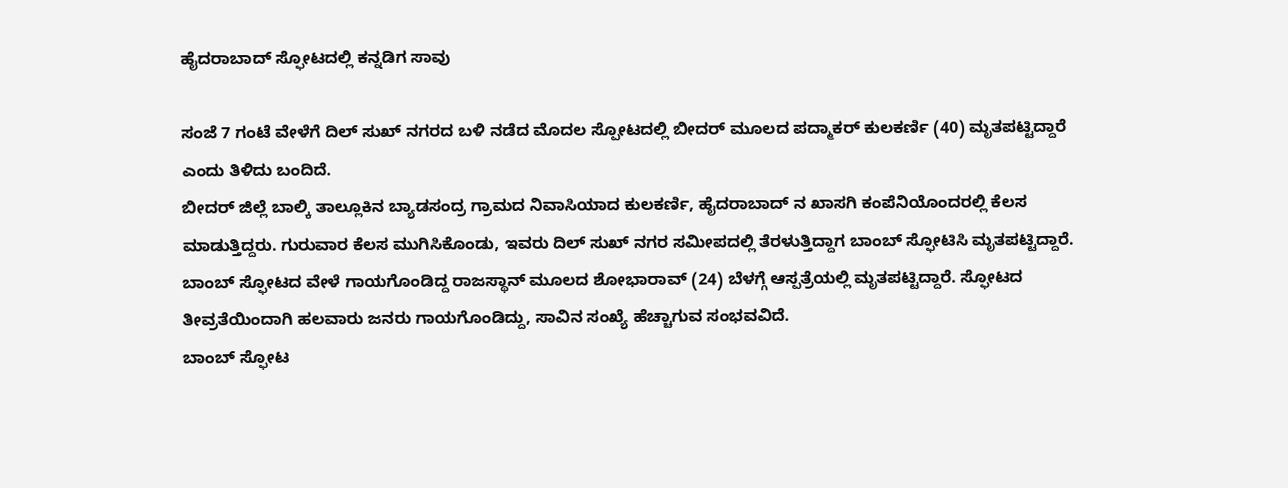ಹೈದರಾಬಾದ್ ಸ್ಫೋಟದಲ್ಲಿ ಕನ್ನಡಿಗ ಸಾವು

ಸಂಜೆ 7 ಗಂಟೆ ವೇಳೆಗೆ ದಿಲ್ ಸುಖ್ ನಗರದ ಬಳಿ ನಡೆದ ಮೊದಲ ಸ್ಪೋಟದಲ್ಲಿ ಬೀದರ್ ಮೂಲದ ಪದ್ಮಾಕರ್ ಕುಲಕರ್ಣಿ (40) ಮೃತಪಟ್ಟಿದ್ದಾರೆ ಎಂದು ತಿಳಿದು ಬಂದಿದೆ.
ಬೀದರ್ ಜಿಲ್ಲೆ ಬಾಲ್ಕಿ ತಾಲ್ಲೂಕಿನ ಬ್ಯಾಡಸಂದ್ರ ಗ್ರಾಮದ ನಿವಾಸಿಯಾದ ಕುಲಕರ್ಣಿ, ಹೈದರಾಬಾದ್ ನ ಖಾಸಗಿ ಕಂಪೆನಿಯೊಂದರಲ್ಲಿ ಕೆಲಸ ಮಾಡುತ್ತಿದ್ದರು. ಗುರುವಾರ ಕೆಲಸ ಮುಗಿಸಿಕೊಂಡು, ಇವರು ದಿಲ್ ಸುಖ್ ನಗರ ಸಮೀಪದಲ್ಲಿ ತೆರಳುತ್ತಿದ್ದಾಗ ಬಾಂಬ್ ಸ್ಫೋಟಿಸಿ ಮೃತಪಟ್ಟಿದ್ದಾರೆ.
ಬಾಂಬ್ ಸ್ಫೋಟದ ವೇಳೆ ಗಾಯಗೊಂಡಿದ್ದ ರಾಜಸ್ಥಾನ್ ಮೂಲದ ಶೋಭಾರಾವ್ (24) ಬೆಳಗ್ಗೆ ಆಸ್ಪತ್ರೆಯಲ್ಲಿ ಮೃತಪಟ್ಟಿದ್ದಾರೆ. ಸ್ಫೋಟದ ತೀವ್ರತೆಯಿಂದಾಗಿ ಹಲವಾರು ಜನರು ಗಾಯಗೊಂಡಿದ್ದು, ಸಾವಿನ ಸಂಖ್ಯೆ ಹೆಚ್ಚಾಗುವ ಸಂಭವವಿದೆ.
ಬಾಂಬ್ ಸ್ಫೋಟ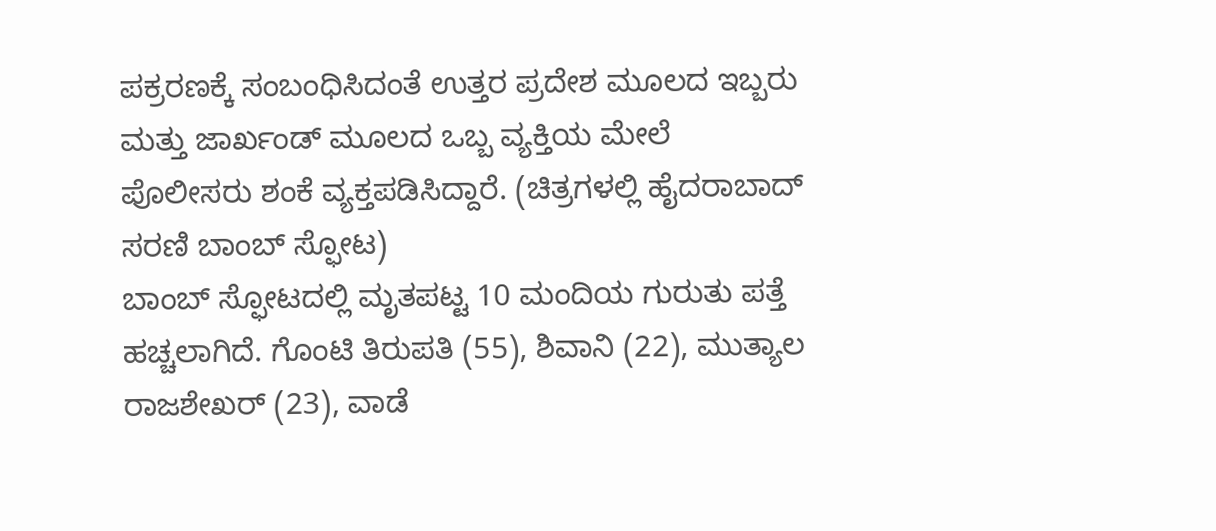ಪಕ್ರರಣಕ್ಕೆ ಸಂಬಂಧಿಸಿದಂತೆ ಉತ್ತರ ಪ್ರದೇಶ ಮೂಲದ ಇಬ್ಬರು ಮತ್ತು ಜಾರ್ಖಂಡ್ ಮೂಲದ ಒಬ್ಬ ವ್ಯಕ್ತಿಯ ಮೇಲೆ ಪೊಲೀಸರು ಶಂಕೆ ವ್ಯಕ್ತಪಡಿಸಿದ್ದಾರೆ. (ಚಿತ್ರಗಳಲ್ಲಿ ಹೈದರಾಬಾದ್ ಸರಣಿ ಬಾಂಬ್ ಸ್ಫೋಟ)
ಬಾಂಬ್ ಸ್ಫೋಟದಲ್ಲಿ ಮೃತಪಟ್ಟ 10 ಮಂದಿಯ ಗುರುತು ಪತ್ತೆ ಹಚ್ಚಲಾಗಿದೆ. ಗೊಂಟಿ ತಿರುಪತಿ (55), ಶಿವಾನಿ (22), ಮುತ್ಯಾಲ ರಾಜಶೇಖರ್ (23), ವಾಡೆ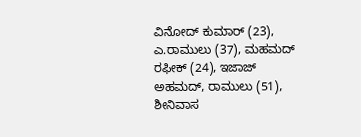ವಿನೋದ್ ಕುಮಾರ್ (23), ಎ.ರಾಮುಲು (37), ಮಹಮದ್ ರಫೀಕ್ (24), ಇಜಾಜ್ ಅಹಮದ್, ರಾಮುಲು (51), ಶೀನಿವಾಸ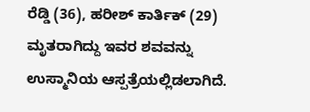ರೆಡ್ಡಿ (36), ಹರೀಶ್ ಕಾರ್ತಿಕ್ (29) ಮೃತರಾಗಿದ್ದು ಇವರ ಶವವನ್ನು ಉಸ್ಮಾನಿಯ ಆಸ್ಪತ್ರೆಯಲ್ಲಿಡಲಾಗಿದೆ.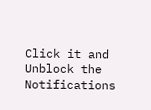Click it and Unblock the Notifications